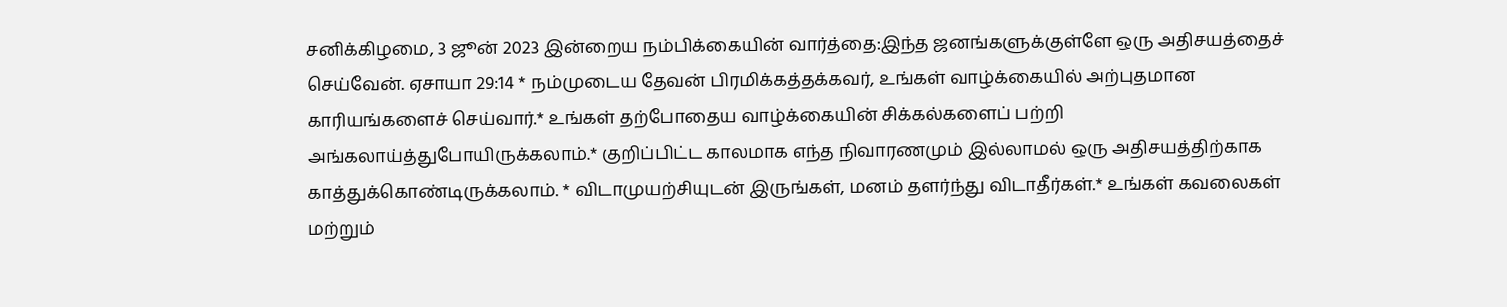சனிக்கிழமை, 3 ஜூன் 2023 இன்றைய நம்பிக்கையின் வார்த்தை:இந்த ஜனங்களுக்குள்ளே ஒரு அதிசயத்தைச் செய்வேன். ஏசாயா 29:14 * நம்முடைய தேவன் பிரமிக்கத்தக்கவர், உங்கள் வாழ்க்கையில் அற்புதமான காரியங்களைச் செய்வார்.* உங்கள் தற்போதைய வாழ்க்கையின் சிக்கல்களைப் பற்றி அங்கலாய்த்துபோயிருக்கலாம்.* குறிப்பிட்ட காலமாக எந்த நிவாரணமும் இல்லாமல் ஒரு அதிசயத்திற்காக காத்துக்கொண்டிருக்கலாம். * விடாமுயற்சியுடன் இருங்கள், மனம் தளர்ந்து விடாதீர்கள்.* உங்கள் கவலைகள் மற்றும்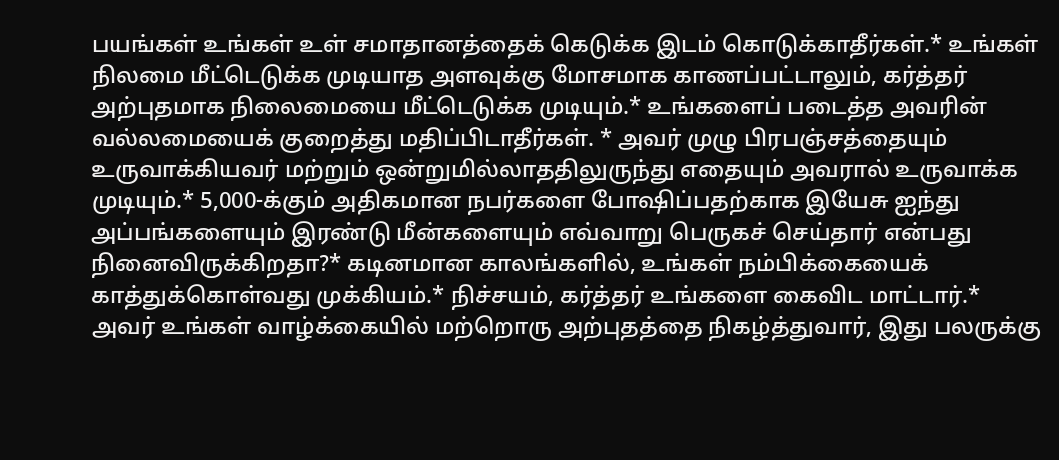பயங்கள் உங்கள் உள் சமாதானத்தைக் கெடுக்க இடம் கொடுக்காதீர்கள்.* உங்கள் நிலமை மீட்டெடுக்க முடியாத அளவுக்கு மோசமாக காணப்பட்டாலும், கர்த்தர் அற்புதமாக நிலைமையை மீட்டெடுக்க முடியும்.* உங்களைப் படைத்த அவரின் வல்லமையைக் குறைத்து மதிப்பிடாதீர்கள். * அவர் முழு பிரபஞ்சத்தையும் உருவாக்கியவர் மற்றும் ஒன்றுமில்லாததிலுருந்து எதையும் அவரால் உருவாக்க முடியும்.* 5,000-க்கும் அதிகமான நபர்களை போஷிப்பதற்காக இயேசு ஐந்து அப்பங்களையும் இரண்டு மீன்களையும் எவ்வாறு பெருகச் செய்தார் என்பது நினைவிருக்கிறதா?* கடினமான காலங்களில், உங்கள் நம்பிக்கையைக் காத்துக்கொள்வது முக்கியம்.* நிச்சயம், கர்த்தர் உங்களை கைவிட மாட்டார்.* அவர் உங்கள் வாழ்க்கையில் மற்றொரு அற்புதத்தை நிகழ்த்துவார், இது பலருக்கு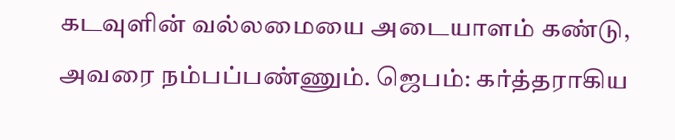கடவுளின் வல்லமையை அடையாளம் கண்டு, அவரை நம்பப்பண்ணும். ஜெபம்: கர்த்தராகிய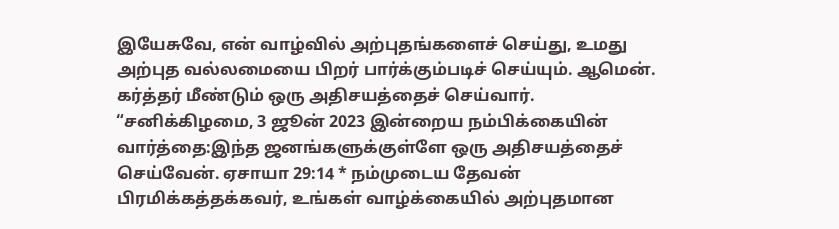இயேசுவே, என் வாழ்வில் அற்புதங்களைச் செய்து, உமது அற்புத வல்லமையை பிறர் பார்க்கும்படிச் செய்யும். ஆமென்.
கர்த்தர் மீண்டும் ஒரு அதிசயத்தைச் செய்வார்.
“சனிக்கிழமை, 3 ஜூன் 2023 இன்றைய நம்பிக்கையின் வார்த்தை:இந்த ஜனங்களுக்குள்ளே ஒரு அதிசயத்தைச் செய்வேன். ஏசாயா 29:14 * நம்முடைய தேவன் பிரமிக்கத்தக்கவர், உங்கள் வாழ்க்கையில் அற்புதமான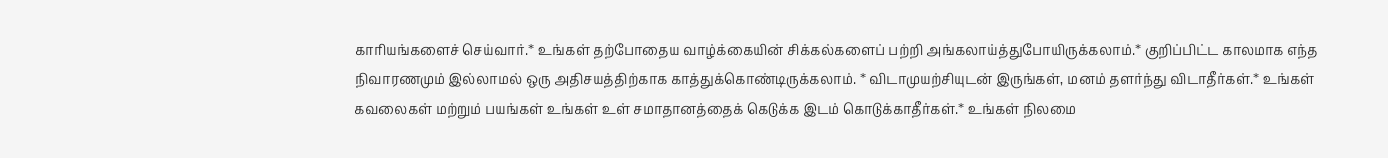காரியங்களைச் செய்வார்.* உங்கள் தற்போதைய வாழ்க்கையின் சிக்கல்களைப் பற்றி அங்கலாய்த்துபோயிருக்கலாம்.* குறிப்பிட்ட காலமாக எந்த நிவாரணமும் இல்லாமல் ஒரு அதிசயத்திற்காக காத்துக்கொண்டிருக்கலாம். * விடாமுயற்சியுடன் இருங்கள், மனம் தளர்ந்து விடாதீர்கள்.* உங்கள் கவலைகள் மற்றும் பயங்கள் உங்கள் உள் சமாதானத்தைக் கெடுக்க இடம் கொடுக்காதீர்கள்.* உங்கள் நிலமை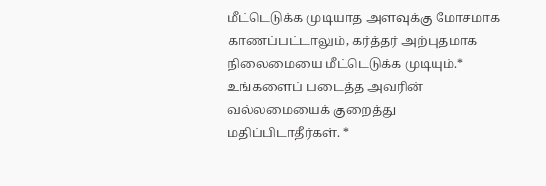மீட்டெடுக்க முடியாத அளவுக்கு மோசமாக காணப்பட்டாலும், கர்த்தர் அற்புதமாக நிலைமையை மீட்டெடுக்க முடியும்.* உங்களைப் படைத்த அவரின் வல்லமையைக் குறைத்து மதிப்பிடாதீர்கள். *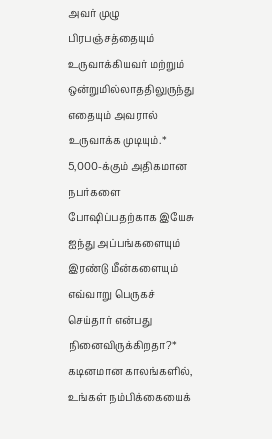அவர் முழு பிரபஞ்சத்தையும் உருவாக்கியவர் மற்றும் ஒன்றுமில்லாததிலுருந்து எதையும் அவரால் உருவாக்க முடியும்.* 5,000-க்கும் அதிகமான நபர்களை போஷிப்பதற்காக இயேசு ஐந்து அப்பங்களையும் இரண்டு மீன்களையும் எவ்வாறு பெருகச் செய்தார் என்பது நினைவிருக்கிறதா?* கடினமான காலங்களில், உங்கள் நம்பிக்கையைக்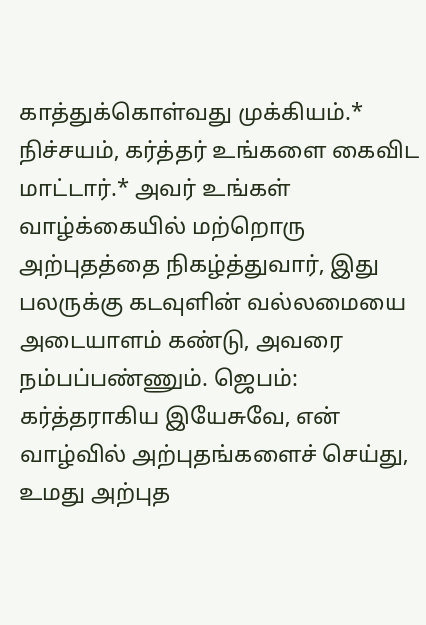காத்துக்கொள்வது முக்கியம்.* நிச்சயம், கர்த்தர் உங்களை கைவிட மாட்டார்.* அவர் உங்கள் வாழ்க்கையில் மற்றொரு அற்புதத்தை நிகழ்த்துவார், இது பலருக்கு கடவுளின் வல்லமையை அடையாளம் கண்டு, அவரை நம்பப்பண்ணும். ஜெபம்: கர்த்தராகிய இயேசுவே, என் வாழ்வில் அற்புதங்களைச் செய்து, உமது அற்புத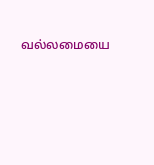வல்லமையை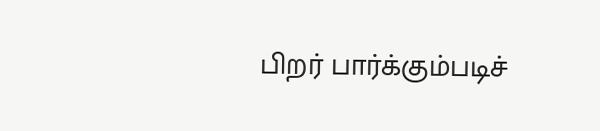பிறர் பார்க்கும்படிச்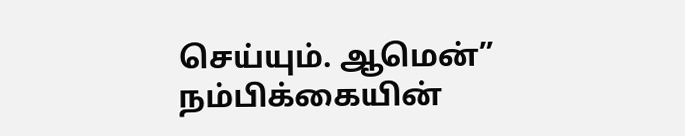செய்யும். ஆமென்”
நம்பிக்கையின்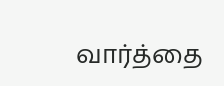வார்த்தை